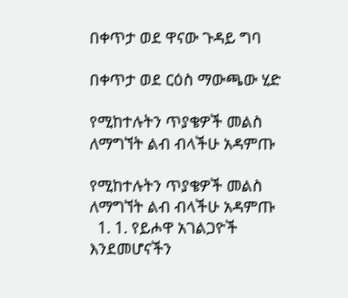በቀጥታ ወደ ዋናው ጉዳይ ግባ

በቀጥታ ወደ ርዕስ ማውጫው ሂድ

የሚከተሉትን ጥያቄዎች መልስ ለማግኘት ልብ ብላችሁ አዳምጡ

የሚከተሉትን ጥያቄዎች መልስ ለማግኘት ልብ ብላችሁ አዳምጡ
  1. 1. የይሖዋ አገልጋዮች እንደመሆናችን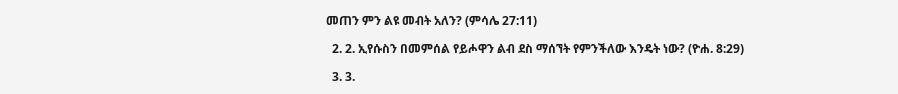መጠን ምን ልዩ መብት አለን? (ምሳሌ 27:11)

  2. 2. ኢየሱስን በመምሰል የይሖዋን ልብ ደስ ማሰኘት የምንችለው እንዴት ነው? (ዮሐ. 8:29)

  3. 3.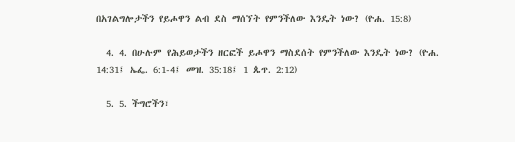በአገልግሎታችን የይሖዋን ልብ ደስ ማሰኘት የምንችለው እንዴት ነው? (ዮሐ. 15:8)

  4. 4. በሁሉም የሕይወታችን ዘርፎች ይሖዋን ማስደሰት የምንችለው እንዴት ነው? (ዮሐ. 14:31፤ ኤፌ. 6:1-4፤ መዝ. 35:18፤ 1 ጴጥ. 2:12)

  5. 5. ችግሮችን፣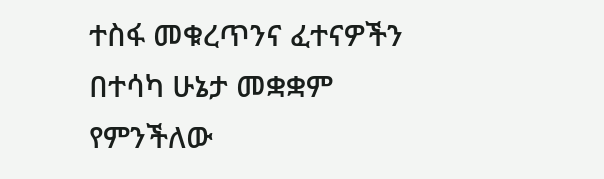ተስፋ መቁረጥንና ፈተናዎችን በተሳካ ሁኔታ መቋቋም የምንችለው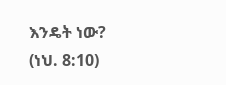እንዴት ነው? (ነህ. 8:10)